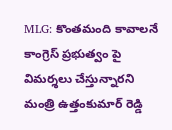MLG: కొంతమంది కావాలనే కాంగ్రెస్ ప్రభుత్వం పై విమర్శలు చేస్తున్నారని మంత్రి ఉత్తంకుమార్ రెడ్డి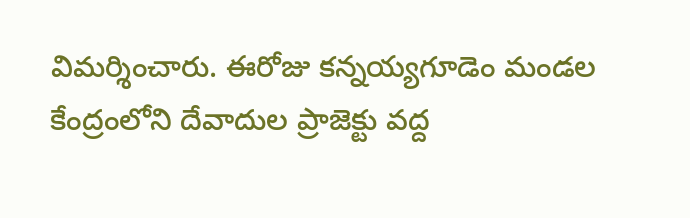విమర్శించారు. ఈరోజు కన్నయ్యగూడెం మండల కేంద్రంలోని దేవాదుల ప్రాజెక్టు వద్ద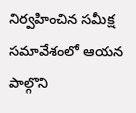నిర్వహించిన సమీక్ష సమావేశంలో ఆయన పాల్గొని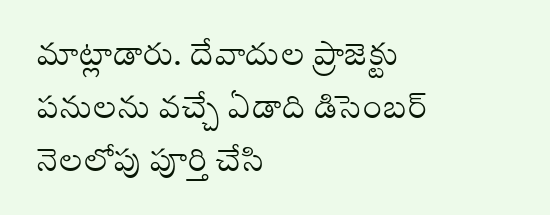మాట్లాడారు. దేవాదుల ప్రాజెక్టు పనులను వచ్చే ఏడాది డిసెంబర్ నెలలోపు పూర్తి చేసి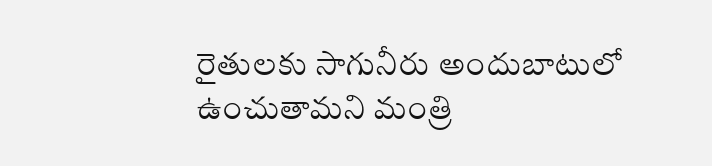రైతులకు సాగునీరు అందుబాటులో ఉంచుతామని మంత్రి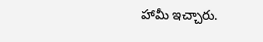హామీ ఇచ్చారు.